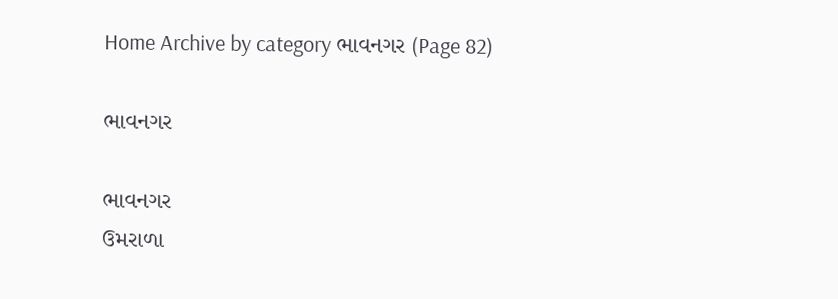Home Archive by category ભાવનગર (Page 82)

ભાવનગર

ભાવનગર
ઉમરાળા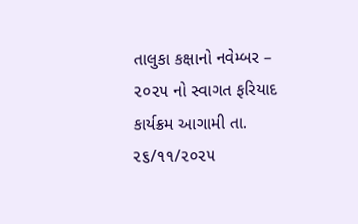તાલુકા કક્ષાનો નવેમ્બર – ૨૦૨૫ નો સ્વાગત ફરિયાદ કાર્યક્રમ આગામી તા. ૨૬/૧૧/૨૦૨૫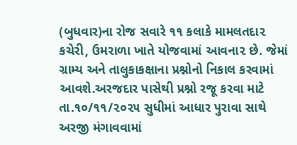(બુધવાર)ના રોજ સવારે ૧૧ કલાકે મામલતદા૨ કચેરી, ઉમરાળા ખાતે યોજવામાં આવના૨ છે. જેમાં ગ્રામ્ય અને તાલુકાકક્ષાના પ્રશ્નોનો નિકાલ કરવામાં આવશે.અરજદાર પાસેથી પ્રશ્નો રજૂ કરવા માટે તા.૧૦/૧૧/૨૦૨૫ સુધીમાં આધાર પુરાવા સાથે અરજી મંગાવવામાં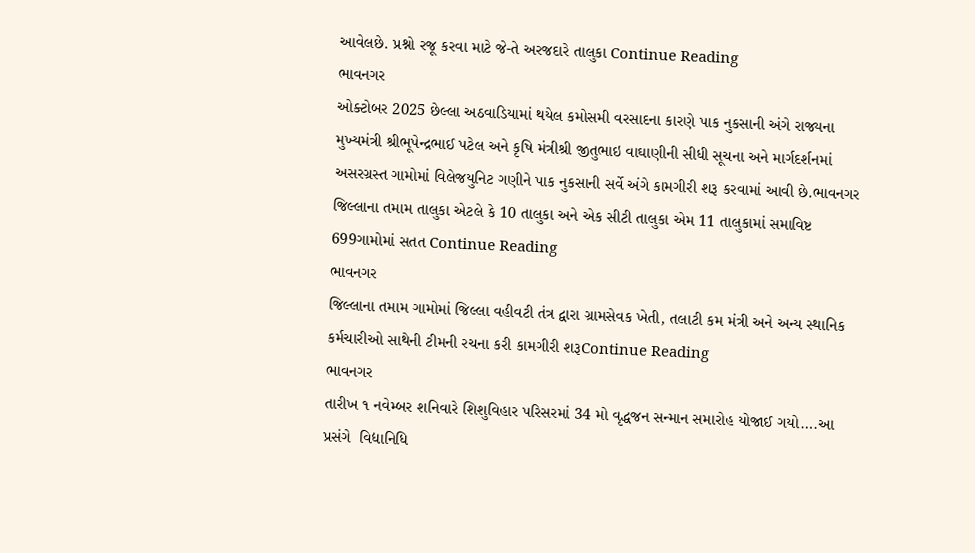આવેલછે. પ્રશ્નો રજૂ કરવા માટે જે-તે અરજદારે તાલુકા Continue Reading
ભાવનગર
ઓક્ટોબર 2025 છેલ્લા અઠવાડિયામાં થયેલ કમોસમી વરસાદના કારણે પાક નુકસાની અંગે રાજ્યના મુખ્યમંત્રી શ્રીભૂપેન્દ્રભાઈ પટેલ અને કૃષિ મંત્રીશ્રી જીતુભાઇ વાઘાણીની સીધી સૂચના અને માર્ગદર્શનમાં અસરગ્રસ્ત ગામોમાં વિલેજયુનિટ ગણીને પાક નુકસાની સર્વે અંગે કામગીરી શરૂ કરવામાં આવી છે.ભાવનગર જિલ્લાના તમામ તાલુકા એટલે કે 10 તાલુકા અને એક સીટી તાલુકા એમ 11 તાલુકામાં સમાવિષ્ટ 699ગામોમાં સતત Continue Reading
ભાવનગર
જિલ્લાના તમામ ગામોમાં જિલ્લા વહીવટી તંત્ર દ્વારા ગ્રામસેવક ખેતી, તલાટી કમ મંત્રી અને અન્ય સ્થાનિક કર્મચારીઓ સાથેની ટીમની રચના કરી કામગીરી શરૂContinue Reading
ભાવનગર
તારીખ ૧ નવેમ્બર શનિવારે શિશુવિહાર પરિસરમાં 34 મો વૃદ્ધજન સન્માન સમારોહ યોજાઈ ગયો….આ પ્રસંગે  વિદ્યાનિધિ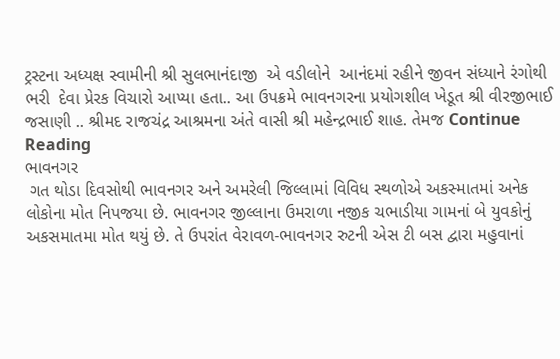ટ્રસ્ટના અધ્યક્ષ સ્વામીની શ્રી સુલભાનંદાજી  એ વડીલોને  આનંદમાં રહીને જીવન સંધ્યાને રંગોથી ભરી  દેવા પ્રેરક વિચારો આપ્યા હતા.. આ ઉપક્રમે ભાવનગરના પ્રયોગશીલ ખેડૂત શ્રી વીરજીભાઈ જસાણી .. શ્રીમદ રાજચંદ્ર આશ્રમના અંતે વાસી શ્રી મહેન્દ્રભાઈ શાહ. તેમજ Continue Reading
ભાવનગર
 ગત થોડા દિવસોથી ભાવનગર અને અમરેલી જિલ્લામાં વિવિધ સ્થળોએ અકસ્માતમાં અનેક લોકોના મોત નિપજયા છે. ભાવનગર જીલ્લાના ઉમરાળા નજીક ચભાડીયા ગામનાં બે યુવકોનું અકસમાતમા મોત થયું છે. તે ઉપરાંત વેરાવળ-ભાવનગર રુટની એસ ટી બસ દ્વારા મહુવાનાં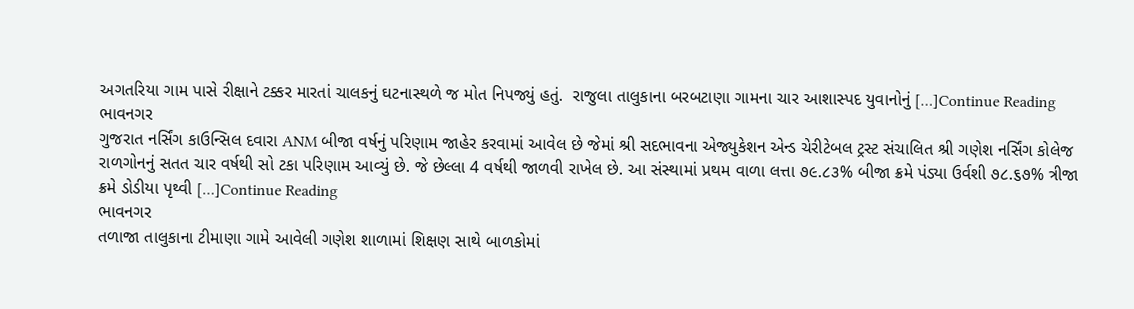અગતરિયા ગામ પાસે રીક્ષાને ટક્કર મારતાં ચાલકનું ઘટનાસ્થળે જ મોત નિપજ્યું હતું.  રાજુલા તાલુકાના બરબટાણા ગામના ચાર આશાસ્પદ યુવાનોનું […]Continue Reading
ભાવનગર
ગુજરાત નર્સિંગ કાઉન્સિલ દવારા ANM બીજા વર્ષનું પરિણામ જાહેર કરવામાં આવેલ છે જેમાં શ્રી સદભાવના એજ્યુકેશન એન્ડ ચેરીટેબલ ટ્રસ્ટ સંચાલિત શ્રી ગણેશ નર્સિંગ કોલેજ રાળગોનનું સતત ચાર વર્ષથી સો ટકા પરિણામ આવ્યું છે. જે છેલ્લા 4 વર્ષથી જાળવી રાખેલ છે. આ સંસ્થામાં પ્રથમ વાળા લત્તા ૭૯.૮૩% બીજા ક્રમે પંડ્યા ઉર્વશી ૭૮.૬૭% ત્રીજા ક્રમે ડોડીયા પૃથ્વી […]Continue Reading
ભાવનગર
તળાજા તાલુકાના ટીમાણા ગામે આવેલી ગણેશ શાળામાં શિક્ષણ સાથે બાળકોમાં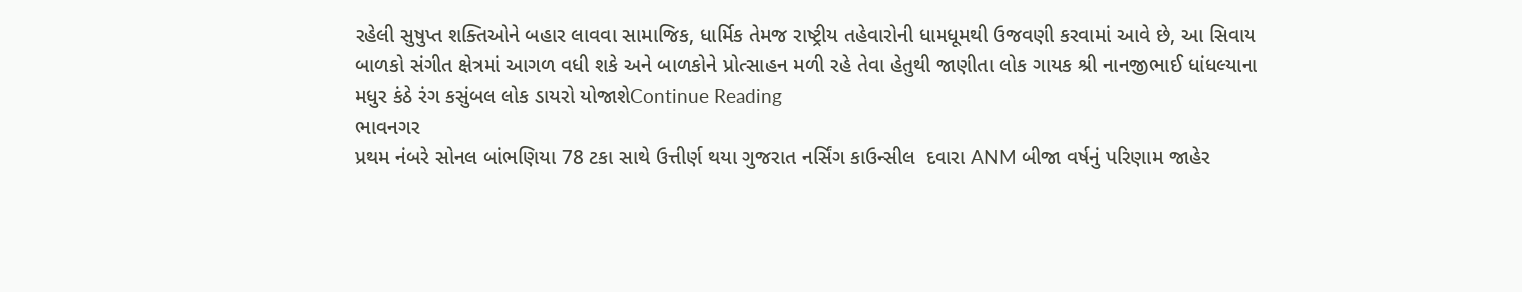રહેલી સુષુપ્ત શક્તિઓને બહાર લાવવા સામાજિક, ધાર્મિક તેમજ રાષ્ટ્રીય તહેવારોની ધામધૂમથી ઉજવણી કરવામાં આવે છે, આ સિવાય બાળકો સંગીત ક્ષેત્રમાં આગળ વધી શકે અને બાળકોને પ્રોત્સાહન મળી રહે તેવા હેતુથી જાણીતા લોક ગાયક શ્રી નાનજીભાઈ ધાંધલ્યાના મધુર કંઠે રંગ કસુંબલ લોક ડાયરો યોજાશેContinue Reading
ભાવનગર
પ્રથમ નંબરે સોનલ બાંભણિયા 78 ટકા સાથે ઉત્તીર્ણ થયા ગુજરાત નર્સિંગ કાઉન્સીલ  દવારા ANM બીજા વર્ષનું પરિણામ જાહેર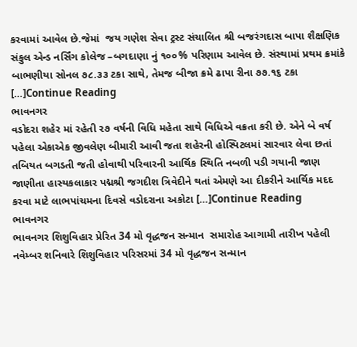કરવામાં આવેલ છે.જેમાં  જય ગણેશ સેવા ટ્રસ્ટ સંચાલિત શ્રી બજરંગદાસ બાપા શૈક્ષણિક સંકુલ એન્ડ નર્સિંગ કોલેજ –બગદાણા નું ૧૦૦% પરિણામ આવેલ છે. સંસ્થામાં પ્રથમ ક્રમાંકે   બાભણીયા સોનલ ૭૮.૩૩ ટકા સાથે, તેમજ બીજા ક્રમે ઢાપા રીના ૭૭.૧૬ ટકા […]Continue Reading
ભાવનગર
વડોદરા શહેર માં રહેતી ૨૭ વર્ષની વિધિ મહેતા સાથે વિધિએ વક્રતા કરી છે. એને બે વર્ષ પહેલા એકાએક જીવલેણ બીમારી આવી જતા શહેરની હોસ્પિટલમાં સારવાર લેવા છતાં તબિયત બગડતી જતી હોવાથી પરિવારની આર્થિક સ્થિતિ નબળી પડી ગયાની જાણ જાણીતા હાસ્યકલાકાર પદ્મશ્રી જગદીશ ત્રિવેદીને થતાં એમણે આ દીકરીને આર્થિક મદદ કરવા માટે લાભપાંચમના દિવસે વડોદરાના અકોટા […]Continue Reading
ભાવનગર
ભાવનગર શિશુવિહાર પ્રેરિત 34 મો વૃદ્ધજન સન્માન  સમારોહ આગામી તારીખ પહેલી નવેમ્બર શનિવારે શિશુવિહાર પરિસરમાં 34 મો વૃદ્ધજન સન્માન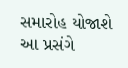સમારોહ યોજાશે આ પ્રસંગે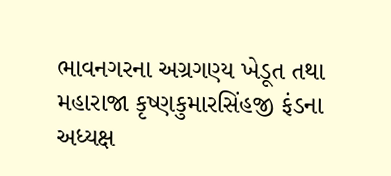ભાવનગરના અગ્રગણ્ય ખેડૂત તથા મહારાજા કૃષ્ણકુમારસિંહજી ફંડના અધ્યક્ષ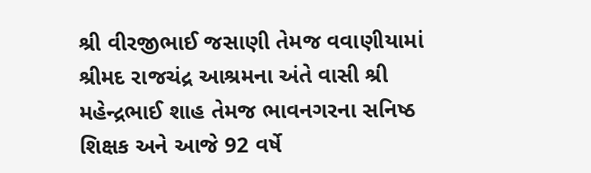શ્રી વીરજીભાઈ જસાણી તેમજ વવાણીયામાં શ્રીમદ રાજચંદ્ર આશ્રમના અંતે વાસી શ્રી મહેન્દ્રભાઈ શાહ તેમજ ભાવનગરના સનિષ્ઠ શિક્ષક અને આજે 92 વર્ષે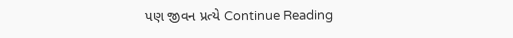પણ જીવન પ્રત્યે Continue Reading